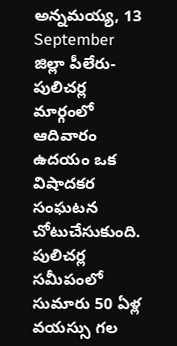అన్నమయ్య, 13 September
జిల్లా పీలేరు-పులిచర్ల మార్గంలో ఆదివారం ఉదయం ఒక విషాదకర సంఘటన చోటుచేసుకుంది. పులిచర్ల సమీపంలో సుమారు 50 ఏళ్ల వయస్సు గల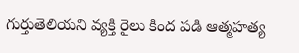గుర్తుతెలియని వ్యక్తి రైలు కింద పడి ఆత్మహత్య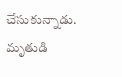చేసుకున్నాడు. మృతుడి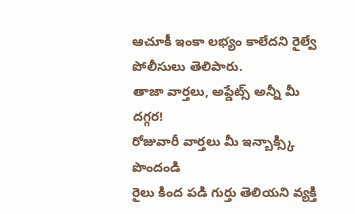ఆచూకీ ఇంకా లభ్యం కాలేదని రైల్వే పోలీసులు తెలిపారు.
తాజా వార్తలు, అప్డేట్స్ అన్నీ మీ దగ్గర!
రోజువారీ వార్తలు మీ ఇన్బాక్స్కి పొందండి
రైలు కింద పడి గుర్తు తెలియని వ్యక్తి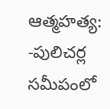ఆత్మహత్య: -పులిచర్ల సమీపంలో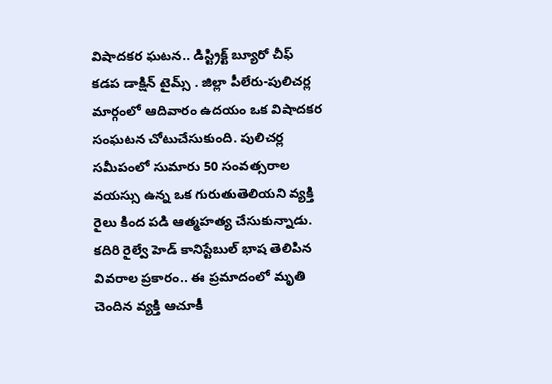విషాదకర ఘటన.. డిస్ట్రిక్ట్ బ్యూరో చీఫ్ కడప డాక్షిన్ టైమ్స్ . జిల్లా పీలేరు-పులిచర్ల మార్గంలో ఆదివారం ఉదయం ఒక విషాదకర సంఘటన చోటుచేసుకుంది. పులిచర్ల సమీపంలో సుమారు 50 సంవత్సరాల వయస్సు ఉన్న ఒక గురుతుతెలియని వ్యక్తి రైలు కింద పడి ఆత్మహత్య చేసుకున్నాడు. కదిరి రైల్వే హెడ్ కానిస్టేబుల్ భాష తెలిపిన వివరాల ప్రకారం.. ఈ ప్రమాదంలో మృతి చెందిన వ్యక్తి ఆచూకీ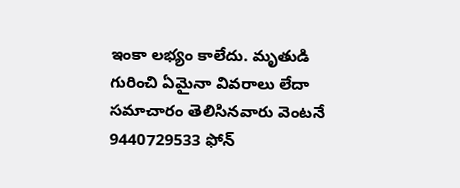ఇంకా లభ్యం కాలేదు. మృతుడి గురించి ఏమైనా వివరాలు లేదా సమాచారం తెలిసినవారు వెంటనే 9440729533 ఫోన్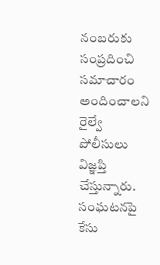నంబరుకు సంప్రదించి సమాచారం అందించాలని రైల్వే పోలీసులు విజ్ఞప్తి చేస్తున్నారు. సంఘటనపై కేసు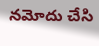నమోదు చేసి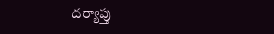దర్యాప్తు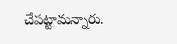చేపట్టామన్నారు.